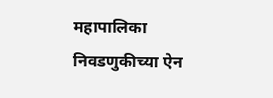महापालिका निवडणुकीच्या ऐन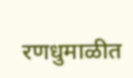रणधुमाळीत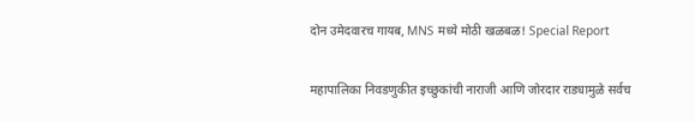दोन उमेदवारच गायब, MNS मध्ये मोठी खळबळ! Special Report

महापालिका निवडणुकीत इच्छुकांची नाराजी आणि जोरदार राड्यामुळे सर्वच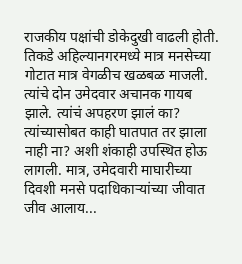राजकीय पक्षांची डोकेदुखी वाढली होती. तिकडे अहिल्यानगरमध्ये मात्र मनसेच्या गोटात मात्र वेगळीच खळबळ माजली. त्यांचे दोन उमेदवार अचानक गायब झाले. त्यांचं अपहरण झालं का? त्यांच्यासोबत काही घातपात तर झाला नाही ना? अशी शंकाही उपस्थित होऊ लागली. मात्र, उमेदवारी माघारीच्या दिवशी मनसे पदाधिकाऱ्यांच्या जीवात जीव आलाय...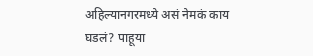अहिल्यानगरमध्ये असं नेमकं काय घडलं? पाहूया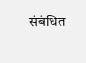संबंधित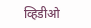व्हिडीओ